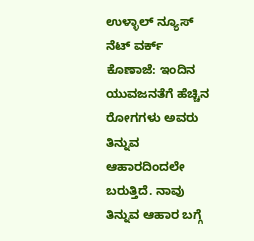ಉಳ್ಳಾಲ್ ನ್ಯೂಸ್ ನೆಟ್ ವರ್ಕ್
ಕೊಣಾಜೆ: ಇಂದಿನ ಯುವಜನತೆಗೆ ಹೆಚ್ಚಿನ ರೋಗಗಳು ಅವರು ತಿನ್ನುವ ಆಹಾರದಿಂದಲೇ ಬರುತ್ತಿದೆ. ನಾವು ತಿನ್ನುವ ಆಹಾರ ಬಗ್ಗೆ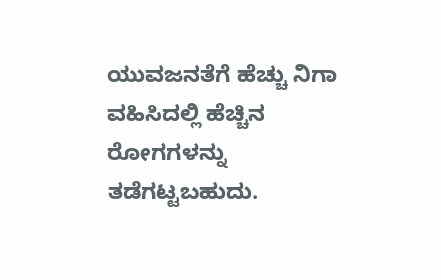ಯುವಜನತೆಗೆ ಹೆಚ್ಚು ನಿಗಾ ವಹಿಸಿದಲ್ಲಿ ಹೆಚ್ಚಿನ ರೋಗಗಳನ್ನು ತಡೆಗಟ್ಟಬಹುದು.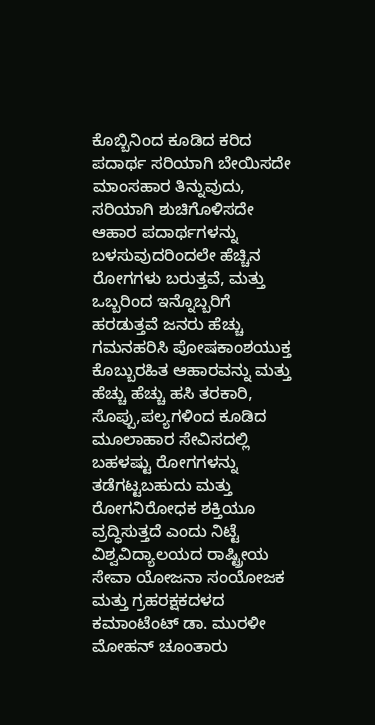ಕೊಬ್ಬಿನಿಂದ ಕೂಡಿದ ಕರಿದ ಪದಾರ್ಥ ಸರಿಯಾಗಿ ಬೇಯಿಸದೇ ಮಾಂಸಹಾರ ತಿನ್ನುವುದು, ಸರಿಯಾಗಿ ಶುಚಿಗೊಳಿಸದೇ ಆಹಾರ ಪದಾರ್ಥಗಳನ್ನು ಬಳಸುವುದರಿಂದಲೇ ಹೆಚ್ಚಿನ ರೋಗಗಳು ಬರುತ್ತವೆ, ಮತ್ತು ಒಬ್ಬರಿಂದ ಇನ್ನೊಬ್ಬರಿಗೆ ಹರಡುತ್ತವೆ ಜನರು ಹೆಚ್ಚು ಗಮನಹರಿಸಿ ಪೋಷಕಾಂಶಯುಕ್ತ ಕೊಬ್ಬುರಹಿತ ಆಹಾರವನ್ನು ಮತ್ತು ಹೆಚ್ಚು ಹೆಚ್ಚು ಹಸಿ ತರಕಾರಿ, ಸೊಪ್ಪು,ಪಲ್ಯಗಳಿಂದ ಕೂಡಿದ ಮೂಲಾಹಾರ ಸೇವಿಸದಲ್ಲಿ ಬಹಳಷ್ಟು ರೋಗಗಳನ್ನು ತಡೆಗಟ್ಟಬಹುದು ಮತ್ತು ರೋಗನಿರೋಧಕ ಶಕ್ತಿಯೂ ವ್ರದ್ಧಿಸುತ್ತದೆ ಎಂದು ನಿಟ್ಟೆ ವಿಶ್ವವಿದ್ಯಾಲಯದ ರಾಷ್ಟ್ರೀಯ ಸೇವಾ ಯೋಜನಾ ಸಂಯೋಜಕ ಮತ್ತು ಗ್ರಹರಕ್ಷಕದಳದ ಕಮಾಂಟೆಂಟ್ ಡಾ. ಮುರಳೀ ಮೋಹನ್ ಚೂಂತಾರು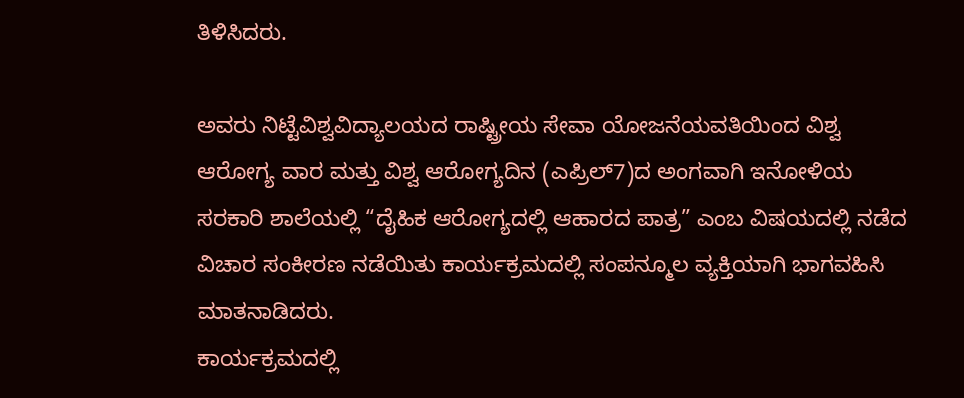ತಿಳಿಸಿದರು.

ಅವರು ನಿಟ್ಟೆವಿಶ್ವವಿದ್ಯಾಲಯದ ರಾಷ್ಟ್ರೀಯ ಸೇವಾ ಯೋಜನೆಯವತಿಯಿಂದ ವಿಶ್ವ ಆರೋಗ್ಯ ವಾರ ಮತ್ತು ವಿಶ್ವ ಆರೋಗ್ಯದಿನ (ಎಪ್ರಿಲ್7)ದ ಅಂಗವಾಗಿ ಇನೋಳಿಯ ಸರಕಾರಿ ಶಾಲೆಯಲ್ಲಿ “ದೈಹಿಕ ಆರೋಗ್ಯದಲ್ಲಿ ಆಹಾರದ ಪಾತ್ರ” ಎಂಬ ವಿಷಯದಲ್ಲಿ ನಡೆದ ವಿಚಾರ ಸಂಕೀರಣ ನಡೆಯಿತು ಕಾರ್ಯಕ್ರಮದಲ್ಲಿ ಸಂಪನ್ಮೂಲ ವ್ಯಕ್ತಿಯಾಗಿ ಭಾಗವಹಿಸಿ ಮಾತನಾಡಿದರು.
ಕಾರ್ಯಕ್ರಮದಲ್ಲಿ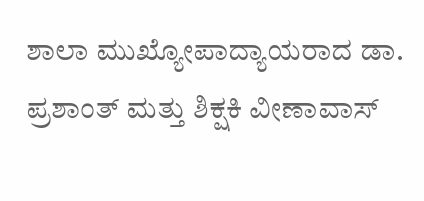ಶಾಲಾ ಮುಖ್ಯೋಪಾದ್ಯಾಯರಾದ ಡಾ. ಪ್ರಶಾಂತ್ ಮತ್ತು ಶಿಕ್ಷಕಿ ವೀಣಾವಾಸ್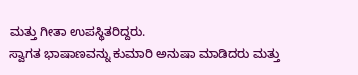ಮತ್ತು ಗೀತಾ ಉಪಸ್ಥಿತರಿದ್ದರು.
ಸ್ವಾಗತ ಭಾಷಾಣವನ್ನು ಕುಮಾರಿ ಅನುಷಾ ಮಾಡಿದರು ಮತ್ತು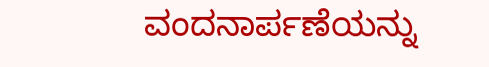ವಂದನಾರ್ಪಣೆಯನ್ನು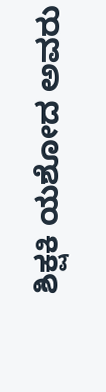ಶಿಕ್ಷಕಿ ಯಶೋದ ಅವರು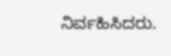ನಿರ್ವಹಿಸಿದರು.